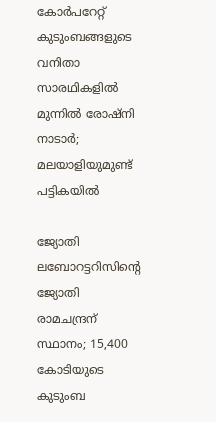കോര്‍പറേറ്റ് കുടുംബങ്ങളുടെ വനിതാ സാരഥികളില്‍ മുന്നില്‍ രോഷ്‌നി നാടാര്‍; മലയാളിയുമുണ്ട് പട്ടികയില്‍

ജ്യോതി ലബോറട്ടറിസിന്റെ ജ്യോതി രാമചന്ദ്രന് സ്ഥാനം; 15,400 കോടിയുടെ കുടുംബ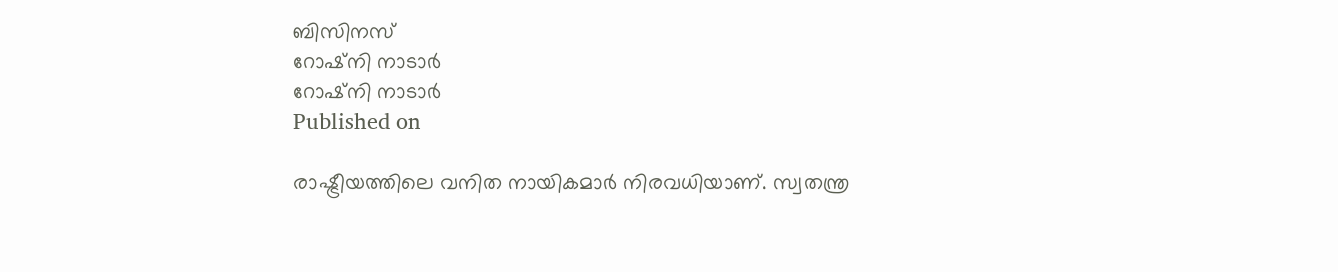ബിസിനസ്
റോഷ്‌നി നാടാര്‍
റോഷ്‌നി നാടാര്‍
Published on

രാഷ്ട്രീയത്തിലെ വനിത നായികമാര്‍ നിരവധിയാണ്. സ്വതന്ത്ര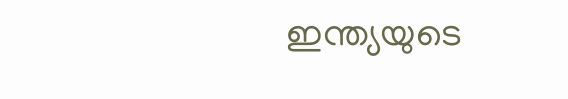ഇന്ത്യയുടെ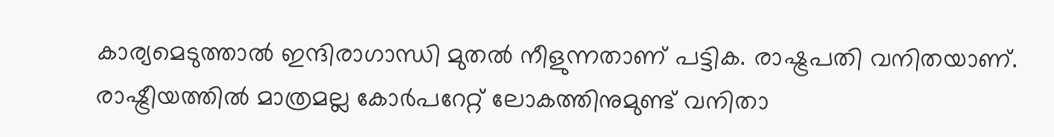കാര്യമെടുത്താല്‍ ഇന്ദിരാഗാന്ധി മുതല്‍ നീളുന്നതാണ് പട്ടിക. രാഷ്ട്രപതി വനിതയാണ്. രാഷ്ട്രീയത്തില്‍ മാത്രമല്ല കോര്‍പറേറ്റ് ലോകത്തിനുമുണ്ട് വനിതാ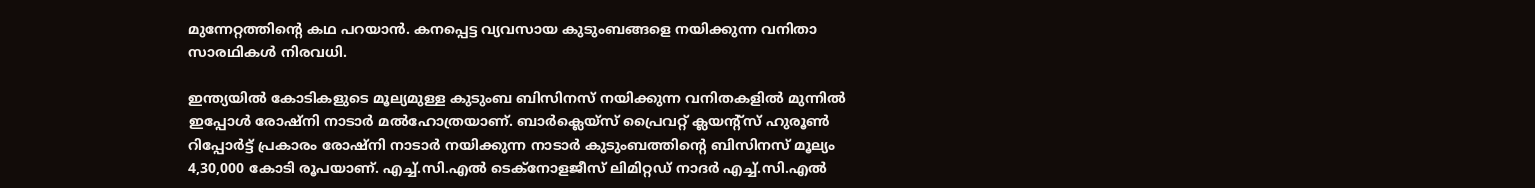മുന്നേറ്റത്തിന്റെ കഥ പറയാന്‍. കനപ്പെട്ട വ്യവസായ കുടുംബങ്ങളെ നയിക്കുന്ന വനിതാ സാരഥികള്‍ നിരവധി.

ഇന്ത്യയില്‍ കോടികളുടെ മൂല്യമുള്ള കുടുംബ ബിസിനസ് നയിക്കുന്ന വനിതകളില്‍ മുന്നില്‍ ഇപ്പോള്‍ രോഷ്‌നി നാടാര്‍ മല്‍ഹോത്രയാണ്. ബാര്‍ക്ലെയ്‌സ് പ്രൈവറ്റ് ക്ലയന്റ്‌സ് ഹുരൂണ്‍ റിപ്പോര്‍ട്ട് പ്രകാരം രോഷ്‌നി നാടാര്‍ നയിക്കുന്ന നാടാര്‍ കുടുംബത്തിന്റെ ബിസിനസ് മൂല്യം 4,30,000 കോടി രൂപയാണ്. എച്ച്.സി.എല്‍ ടെക്‌നോളജീസ് ലിമിറ്റഡ് നാദര്‍ എച്ച്.സി.എല്‍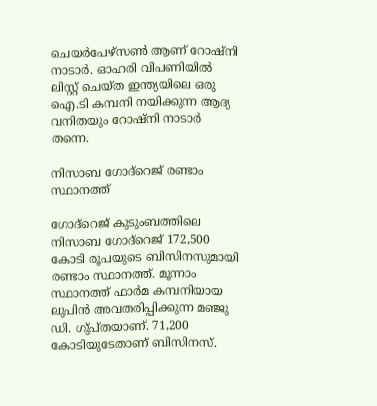ചെയര്‍പേഴ്‌സണ്‍ ആണ് റോഷ്‌നി നാടാര്‍. ഓഹരി വിപണിയില്‍ ലിസ്റ്റ് ചെയ്ത ഇന്ത്യയിലെ ഒരു ഐ.ടി കമ്പനി നയിക്കുന്ന ആദ്യ വനിതയും റോഷ്‌നി നാടാര്‍ തന്നെ.

നിസാബ ഗോദ്‌റെജ് രണ്ടാം സ്ഥാനത്ത്

ഗോദ്‌റെജ് കുടുംബത്തിലെ നിസാബ ഗോദ്‌റെജ് 172,500 കോടി രൂപയുടെ ബിസിനസുമായി രണ്ടാം സ്ഥാനത്ത്. മൂന്നാം സ്ഥാനത്ത് ഫാര്‍മ കമ്പനിയായ ലുപിന്‍ അവതരിപ്പിക്കുന്ന മഞ്ജു ഡി. ഗു്പ്തയാണ്. 71,200 കോടിയുടേതാണ് ബിസിനസ്.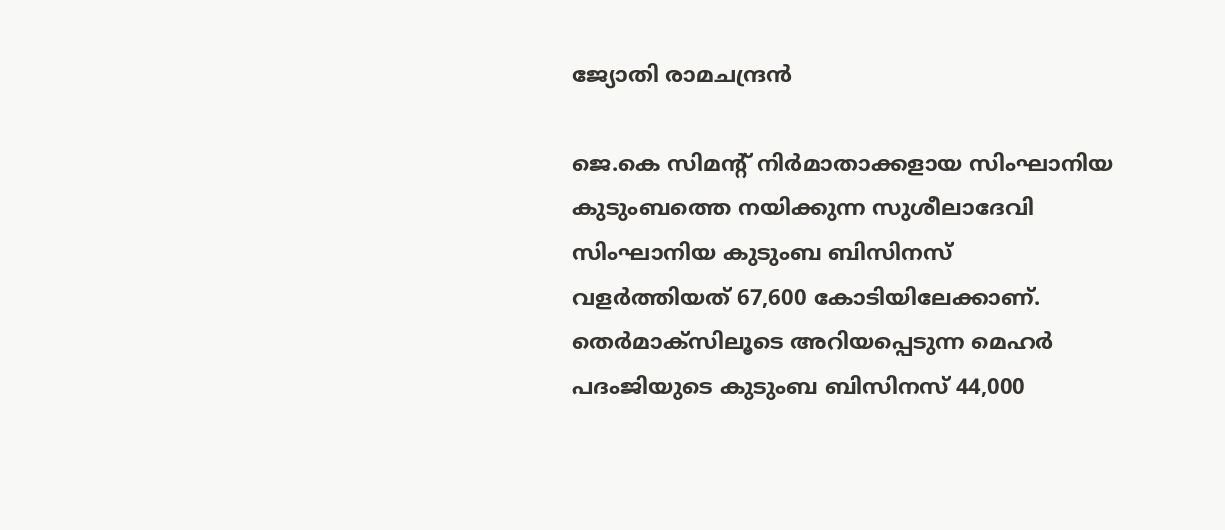ജ്യോതി രാമചന്ദ്രൻ

ജെ.കെ സിമന്റ് നിര്‍മാതാക്കളായ സിംഘാനിയ കുടുംബത്തെ നയിക്കുന്ന സുശീലാദേവി സിംഘാനിയ കുടുംബ ബിസിനസ്  വളര്‍ത്തിയത് 67,600 കോടിയിലേക്കാണ്. തെര്‍മാക്‌സിലൂടെ അറിയപ്പെടുന്ന മെഹര്‍ പദംജിയുടെ കുടുംബ ബിസിനസ് 44,000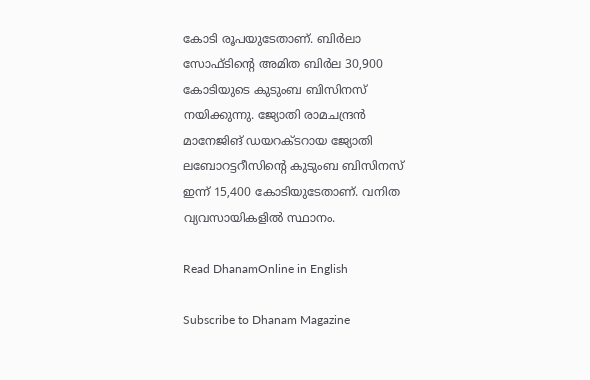കോടി രൂപയുടേതാണ്. ബിര്‍ലാ സോഫ്ടിന്റെ അമിത ബിര്‍ല 30,900 കോടിയുടെ കുടുംബ ബിസിനസ് നയിക്കുന്നു. ജ്യോതി രാമചന്ദ്രന്‍ മാനേജിങ് ഡയറക്ടറായ ജ്യോതി ലബോറട്ടറീസിന്റെ കുടുംബ ബിസിനസ് ഇന്ന് 15,400 കോടിയുടേതാണ്. വനിത വ്യവസായികളില്‍ സ്ഥാനം.

Read DhanamOnline in English

Subscribe to Dhanam Magazine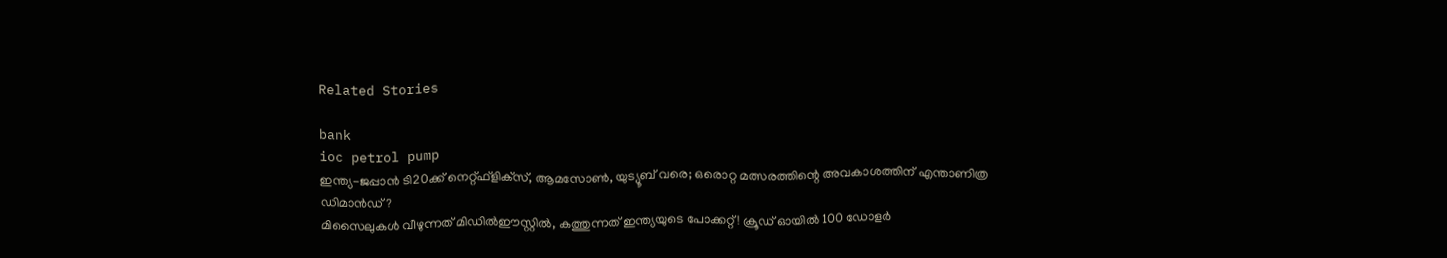Related Stories

bank
ioc petrol pump
ഇന്ത്യ-ജപ്പാന്‍ ടി20ക്ക് നെറ്റ്ഫ്‌ളിക്‌സ്, ആമസോണ്‍, യുട്യൂബ് വരെ; ഒരൊറ്റ മത്സരത്തിന്റെ അവകാശത്തിന് എന്താണിത്ര ഡിമാന്‍ഡ്?
മിസൈലുകള്‍ വീഴുന്നത് മിഡില്‍ഈസ്റ്റില്‍, കത്തുന്നത് ഇന്ത്യയുടെ പോക്കറ്റ്! ക്രൂഡ് ഓയില്‍ 100 ഡോളര്‍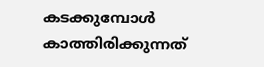കടക്കുമ്പോള്‍ കാത്തിരിക്കുന്നത്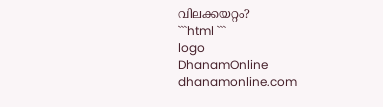വിലക്കയറ്റം?
```html ```
logo
DhanamOnline
dhanamonline.com